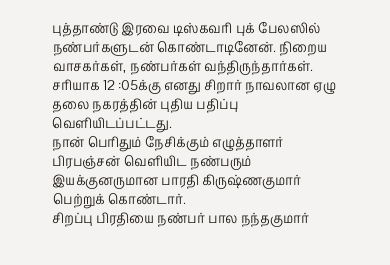புத்தாண்டு இரவை டிஸ்கவரி புக் பேலஸில் நண்பர்களுடன் கொண்டாடினேன். நிறைய வாசகர்கள், நண்பர்கள் வந்திருந்தார்கள்.
சரியாக 12 :05க்கு எனது சிறார் நாவலான ஏழு தலை நகரத்தின் புதிய பதிப்பு வெளியிடப்பட்டது.
நான் பெரிதும் நேசிக்கும் எழுத்தாளர் பிரபஞ்சன் வெளியிட நண்பரும் இயக்குனருமான பாரதி கிருஷ்ணகுமார் பெற்றுக் கொண்டார்.
சிறப்பு பிரதியை நண்பர் பால நந்தகுமார்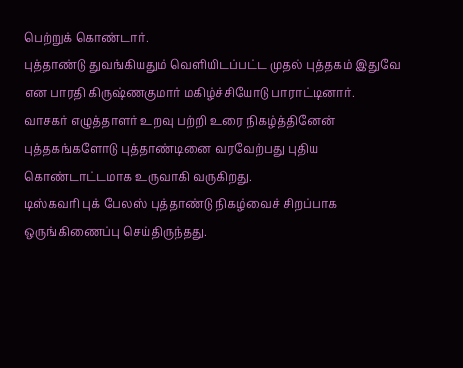பெற்றுக் கொண்டார்.
புத்தாண்டு துவங்கியதும் வெளியிடப்பட்ட முதல் புத்தகம் இதுவே என பாரதி கிருஷ்ணகுமார் மகிழ்ச்சியோடு பாராட்டினார்.
வாசகர் எழுத்தாளர் உறவு பற்றி உரை நிகழ்த்தினேன்
புத்தகங்களோடு புத்தாண்டினை வரவேற்பது புதிய கொண்டாட்டமாக உருவாகி வருகிறது.
டிஸ்கவரி புக் பேலஸ் புத்தாண்டு நிகழ்வைச் சிறப்பாக ஒருங்கிணைப்பு செய்திருந்தது.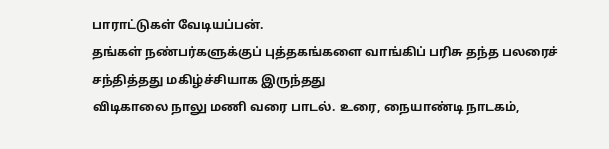பாராட்டுகள் வேடியப்பன்.
தங்கள் நண்பர்களுக்குப் புத்தகங்களை வாங்கிப் பரிசு தந்த பலரைச் சந்தித்தது மகிழ்ச்சியாக இருந்தது
விடிகாலை நாலு மணி வரை பாடல். உரை, நையாண்டி நாடகம்,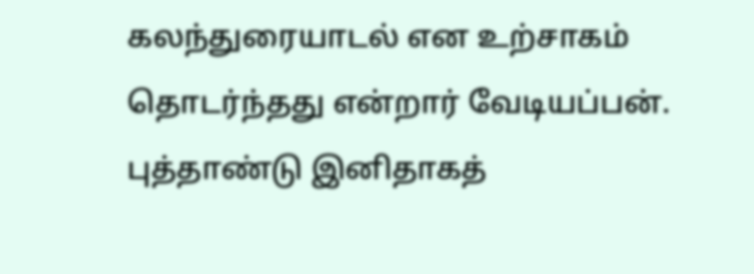கலந்துரையாடல் என உற்சாகம் தொடர்ந்தது என்றார் வேடியப்பன்.
புத்தாண்டு இனிதாகத்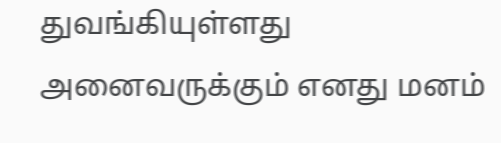துவங்கியுள்ளது
அனைவருக்கும் எனது மனம்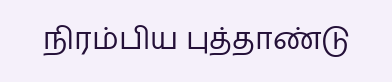நிரம்பிய புத்தாண்டு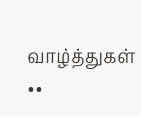வாழ்த்துகள்
••